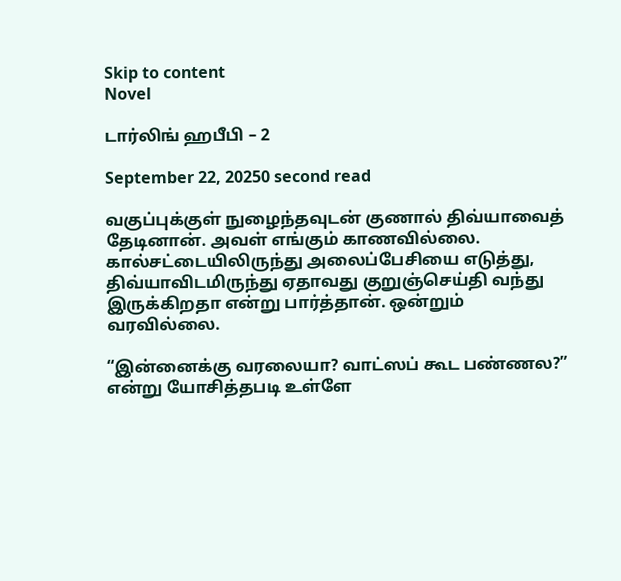Skip to content
Novel

டார்லிங் ஹபீபி – 2

September 22, 20250 second read

வகுப்புக்குள் நுழைந்தவுடன் குணால் திவ்யாவைத் தேடினான். அவள் எங்கும் காணவில்லை. கால்சட்டையிலிருந்து அலைப்பேசியை எடுத்து, திவ்யாவிடமிருந்து ஏதாவது குறுஞ்செய்தி வந்து இருக்கிறதா என்று பார்த்தான். ஒன்றும் வரவில்லை.

“இன்னைக்கு வரலையா? வாட்ஸப் கூட பண்ணல?” என்று யோசித்தபடி உள்ளே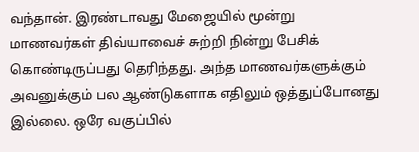வந்தான். இரண்டாவது மேஜையில் மூன்று மாணவர்கள் திவ்யாவைச் சுற்றி நின்று பேசிக் கொண்டிருப்பது தெரிந்தது. அந்த மாணவர்களுக்கும் அவனுக்கும் பல ஆண்டுகளாக எதிலும் ஒத்துப்போனது இல்லை. ஒரே வகுப்பில்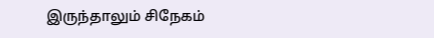இருந்தாலும் சிநேகம்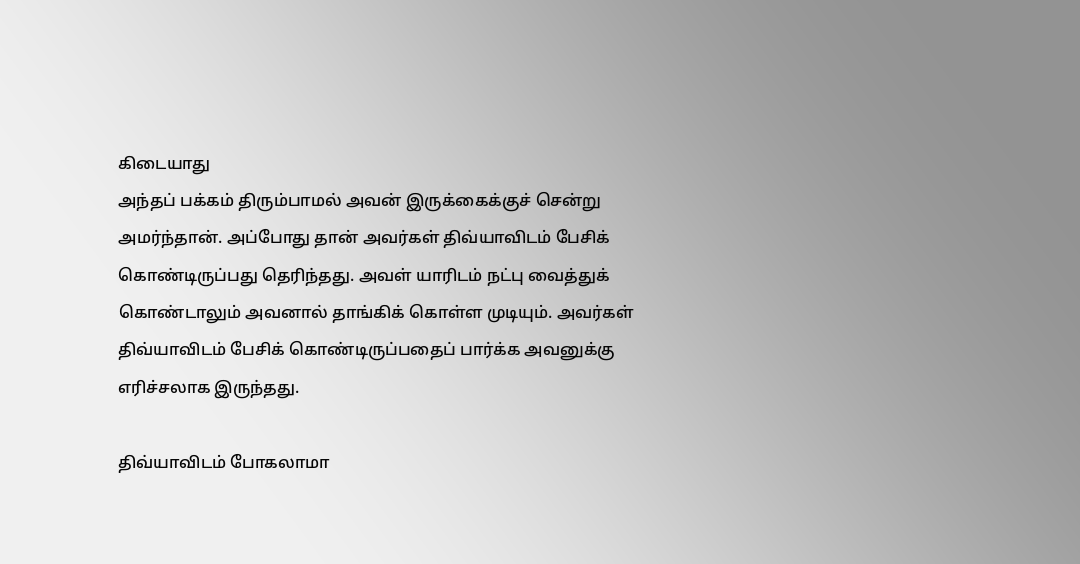கிடையாது
அந்தப் பக்கம் திரும்பாமல் அவன் இருக்கைக்குச் சென்று அமர்ந்தான். அப்போது தான் அவர்கள் திவ்யாவிடம் பேசிக் கொண்டிருப்பது தெரிந்தது. அவள் யாரிடம் நட்பு வைத்துக் கொண்டாலும் அவனால் தாங்கிக் கொள்ள முடியும். அவர்கள் திவ்யாவிடம் பேசிக் கொண்டிருப்பதைப் பார்க்க அவனுக்கு எரிச்சலாக இருந்தது.

திவ்யாவிடம் போகலாமா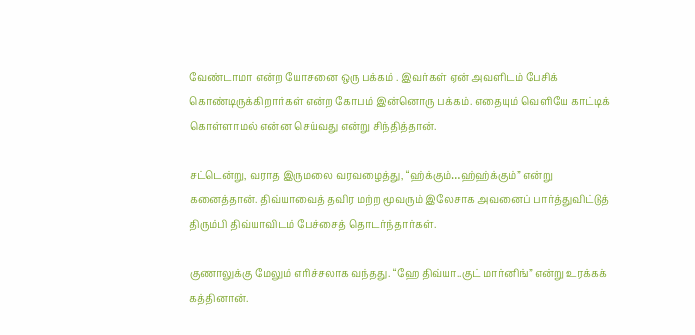வேண்டாமா என்ற யோசனை ஒரு பக்கம் . இவர்கள் ஏன் அவளிடம் பேசிக் கொண்டிருக்கிறார்கள் என்ற கோபம் இன்னொரு பக்கம். எதையும் வெளியே காட்டிக் கொள்ளாமல் என்ன செய்வது என்று சிந்தித்தான்.

சட்டென்று, வராத இருமலை வரவழைத்து, “ஹ்க்கும்…ஹ்ஹ்க்கும்” என்று கனைத்தான். திவ்யாவைத் தவிர மற்ற மூவரும் இலேசாக அவனைப் பார்த்துவிட்டுத் திரும்பி திவ்யாவிடம் பேச்சைத் தொடர்ந்தார்கள்.

குணாலுக்கு மேலும் எரிச்சலாக வந்தது. “ஹே திவ்யா..குட் மார்னிங்” என்று உரக்கக் கத்தினான்.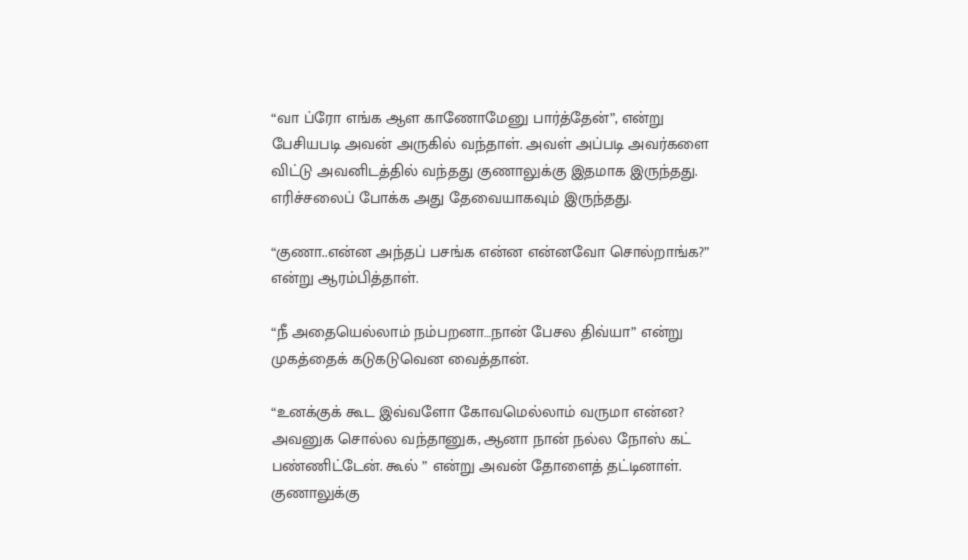“வா ப்ரோ எங்க ஆள காணோமேனு பார்த்தேன்”, என்று பேசியபடி அவன் அருகில் வந்தாள். அவள் அப்படி அவர்களை விட்டு அவனிடத்தில் வந்தது குணாலுக்கு இதமாக இருந்தது. எரிச்சலைப் போக்க அது தேவையாகவும் இருந்தது.

“குணா..என்ன அந்தப் பசங்க என்ன என்னவோ சொல்றாங்க?” என்று ஆரம்பித்தாள்.

“நீ அதையெல்லாம் நம்பறனா…நான் பேசல திவ்யா” என்று முகத்தைக் கடுகடுவென வைத்தான்.

“உனக்குக் கூட இவ்வளோ கோவமெல்லாம் வருமா என்ன? அவனுக சொல்ல வந்தானுக, ஆனா நான் நல்ல நோஸ் கட் பண்ணிட்டேன். கூல் ” என்று அவன் தோளைத் தட்டினாள். குணாலுக்கு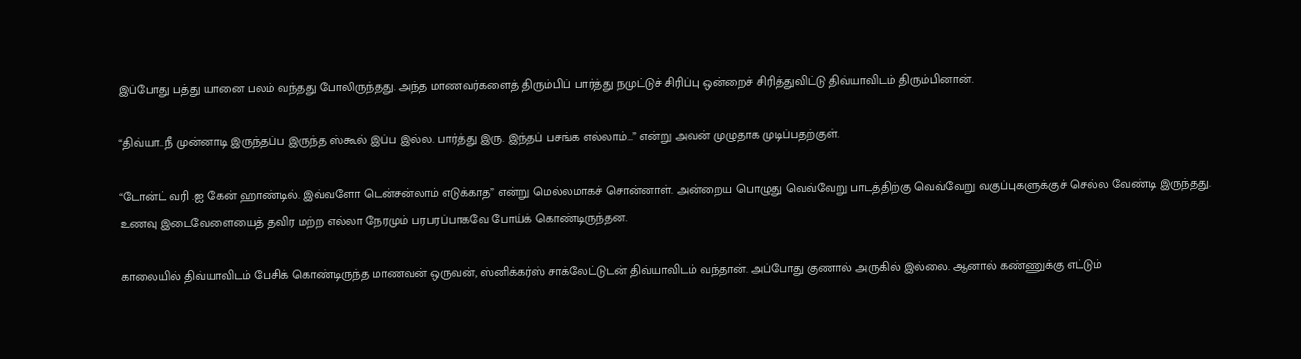இப்போது பத்து யானை பலம் வந்தது போலிருந்தது. அந்த மாணவர்களைத் திரும்பிப் பார்த்து நமுட்டுச் சிரிப்பு ஒன்றைச் சிரித்துவிட்டு திவ்யாவிடம் திரும்பினான்.

“திவ்யா..நீ முன்னாடி இருந்தப்ப இருந்த ஸ்கூல் இப்ப இல்ல. பார்த்து இரு. இந்தப் பசங்க எல்லாம்…” என்று அவன் முழுதாக முடிப்பதற்குள்.

“டோன்ட் வரி .ஐ கேன் ஹாண்டில். இவ்வளோ டென்சன்லாம் எடுக்காத” என்று மெல்லமாகச் சொன்னாள். அன்றைய பொழுது வெவ்வேறு பாடத்திற்கு வெவ்வேறு வகுப்புகளுக்குச் செல்ல வேண்டி இருந்தது. உணவு இடைவேளையைத் தவிர மற்ற எல்லா நேரமும் பரபரப்பாகவே போய்க் கொண்டிருந்தன.

காலையில் திவ்யாவிடம் பேசிக் கொண்டிருந்த மாணவன் ஒருவன், ஸ்னிக்கர்ஸ் சாக்லேட்டுடன் திவ்யாவிடம் வந்தான். அப்போது குணால் அருகில் இல்லை. ஆனால் கண்ணுக்கு எட்டும்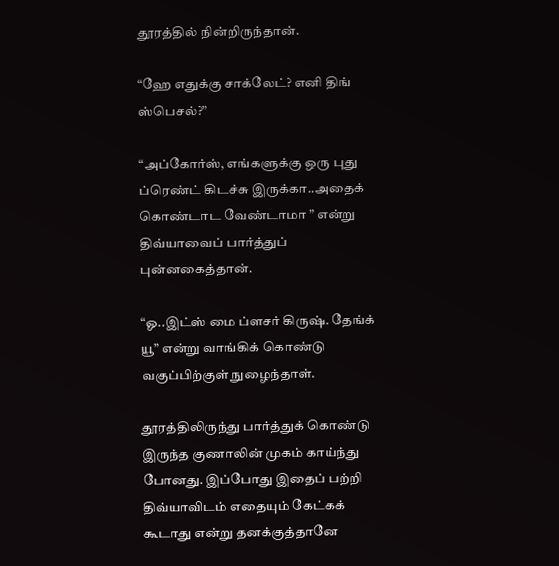தூரத்தில் நின்றிருந்தான்.

“ஹே எதுக்கு சாக்லேட்? எனி திங் ஸ்பெசல்?”

“அப்கோர்ஸ், எங்களுக்கு ஒரு புது ப்ரெண்ட் கிடச்சு இருக்கா..அதைக் கொண்டாட வேண்டாமா ” என்று திவ்யாவைப் பார்த்துப் புன்னகைத்தான்.

“ஓ..இட்ஸ் மை ப்ளசர் கிருஷ். தேங்க் யூ” என்று வாங்கிக் கொண்டு வகுப்பிற்குள் நுழைந்தாள்.

தூரத்திலிருந்து பார்த்துக் கொண்டு இருந்த குணாலின் முகம் காய்ந்து போனது. இப்போது இதைப் பற்றி திவ்யாவிடம் எதையும் கேட்கக் கூடாது என்று தனக்குத்தானே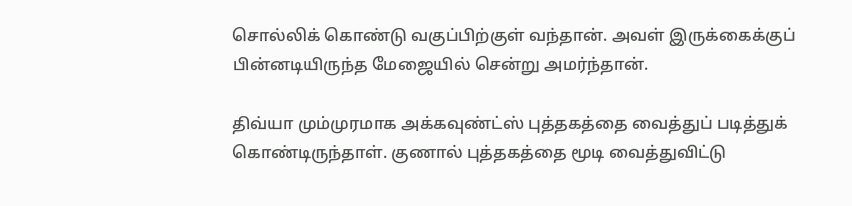சொல்லிக் கொண்டு வகுப்பிற்குள் வந்தான். அவள் இருக்கைக்குப் பின்னடியிருந்த மேஜையில் சென்று அமர்ந்தான்.

திவ்யா மும்முரமாக அக்கவுண்ட்ஸ் புத்தகத்தை வைத்துப் படித்துக் கொண்டிருந்தாள். குணால் புத்தகத்தை மூடி வைத்துவிட்டு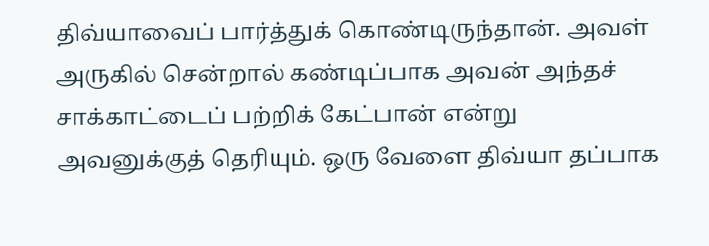திவ்யாவைப் பார்த்துக் கொண்டிருந்தான். அவள் அருகில் சென்றால் கண்டிப்பாக அவன் அந்தச் சாக்காட்டைப் பற்றிக் கேட்பான் என்று அவனுக்குத் தெரியும். ஒரு வேளை திவ்யா தப்பாக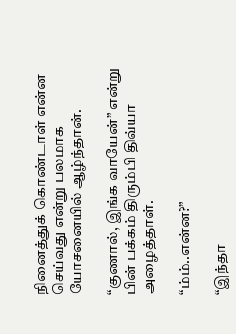நினைத்துக் கொண்டாள் என்ன செய்வது என்று பலமாக யோசனையில் ஆழ்ந்தான்.

“குணால், இங்க வாயேன்” என்று பின் பக்கம் திரும்பி திவ்யா அழைத்தாள்.

“ம்ம்..என்ன?”

“இந்தா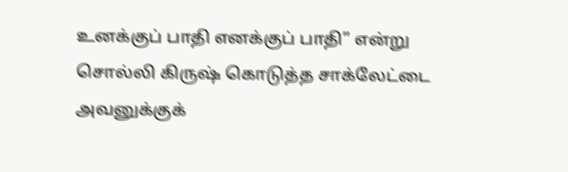உனக்குப் பாதி எனக்குப் பாதி” என்று சொல்லி கிருஷ் கொடுத்த சாக்லேட்டை அவனுக்குக்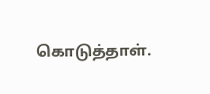கொடுத்தாள்.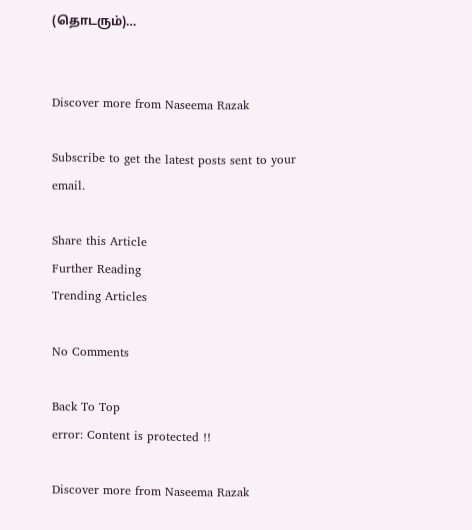(தொடரும்)…


Discover more from Naseema Razak

Subscribe to get the latest posts sent to your email.

Share this Article
Further Reading
Trending Articles

No Comments

Back To Top
error: Content is protected !!

Discover more from Naseema Razak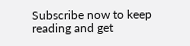Subscribe now to keep reading and get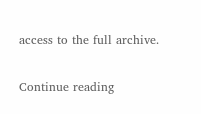access to the full archive.

Continue reading